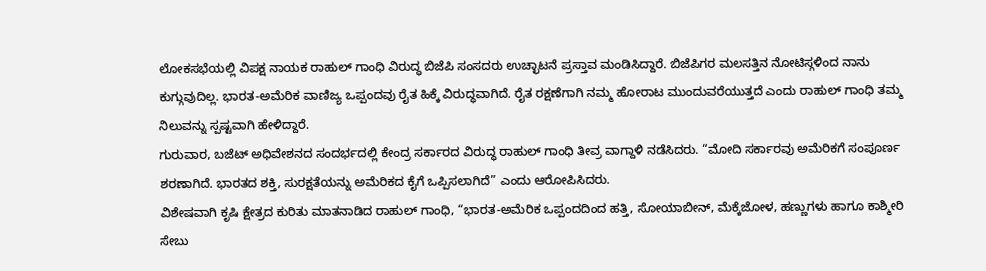ಲೋಕಸಭೆಯಲ್ಲಿ ವಿಪಕ್ಷ ನಾಯಕ ರಾಹುಲ್ ಗಾಂಧಿ ವಿರುದ್ಧ ಬಿಜೆಪಿ ಸಂಸದರು ಉಚ್ಛಾಟನೆ ಪ್ರಸ್ತಾವ ಮಂಡಿಸಿದ್ದಾರೆ. ಬಿಜೆಪಿಗರ ಮಲಸತ್ತಿನ ನೋಟಿಸ್ಗಳಿಂದ ನಾನು ಕುಗ್ಗುವುದಿಲ್ಲ. ಭಾರತ-ಅಮೆರಿಕ ವಾಣಿಜ್ಯ ಒಪ್ಪಂದವು ರೈತ ಹಿಕ್ಕೆ ವಿರುದ್ಧವಾಗಿದೆ. ರೈತ ರಕ್ಷಣೆಗಾಗಿ ನಮ್ಮ ಹೋರಾಟ ಮುಂದುವರೆಯುತ್ತದೆ ಎಂದು ರಾಹುಲ್ ಗಾಂಧಿ ತಮ್ಮ ನಿಲುವನ್ನು ಸ್ಪಷ್ಟವಾಗಿ ಹೇಳಿದ್ದಾರೆ.
ಗುರುವಾರ, ಬಜೆಟ್ ಅಧಿವೇಶನದ ಸಂದರ್ಭದಲ್ಲಿ ಕೇಂದ್ರ ಸರ್ಕಾರದ ವಿರುದ್ಧ ರಾಹುಲ್ ಗಾಂಧಿ ತೀವ್ರ ವಾಗ್ದಾಳಿ ನಡೆಸಿದರು. “ಮೋದಿ ಸರ್ಕಾರವು ಅಮೆರಿಕಗೆ ಸಂಪೂರ್ಣ ಶರಣಾಗಿದೆ. ಭಾರತದ ಶಕ್ತಿ, ಸುರಕ್ಷತೆಯನ್ನು ಅಮೆರಿಕದ ಕೈಗೆ ಒಪ್ಪಿಸಲಾಗಿದೆ” ಎಂದು ಆರೋಪಿಸಿದರು.
ವಿಶೇಷವಾಗಿ ಕೃಷಿ ಕ್ಷೇತ್ರದ ಕುರಿತು ಮಾತನಾಡಿದ ರಾಹುಲ್ ಗಾಂಧಿ, “ಭಾರತ-ಅಮೆರಿಕ ಒಪ್ಪಂದದಿಂದ ಹತ್ತಿ, ಸೋಯಾಬೀನ್, ಮೆಕ್ಕೆಜೋಳ, ಹಣ್ಣುಗಳು ಹಾಗೂ ಕಾಶ್ಮೀರಿ ಸೇಬು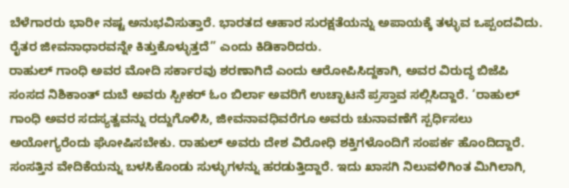ಬೆಳೆಗಾರರು ಭಾರೀ ನಷ್ಟ ಅನುಭವಿಸುತ್ತಾರೆ. ಭಾರತದ ಆಹಾರ ಸುರಕ್ಷತೆಯನ್ನು ಅಪಾಯಕ್ಕೆ ತಳ್ಳುವ ಒಪ್ಪಂದವಿದು. ರೈತರ ಜೀವನಾಧಾರವನ್ನೇ ಕಿತ್ತುಕೊಳ್ಳುತ್ತದೆ” ಎಂದು ಕಿಡಿಕಾರಿದರು.
ರಾಹುಲ್ ಗಾಂಧಿ ಅವರ ಮೋದಿ ಸರ್ಕಾರವು ಶರಣಾಗಿದೆ ಎಂದು ಆರೋಪಿಸಿದ್ದಕಾಗಿ, ಅವರ ವಿರುದ್ಧ ಬಿಜೆಪಿ ಸಂಸದ ನಿಶಿಕಾಂತ್ ದುಬೆ ಅವರು ಸ್ಪೀಕರ್ ಓಂ ಬಿರ್ಲಾ ಅವರಿಗೆ ಉಚ್ಛಾಟನೆ ಪ್ರಸ್ತಾವ ಸಲ್ಲಿಸಿದ್ದಾರೆ. ‘ರಾಹುಲ್ ಗಾಂಧಿ ಅವರ ಸದಸ್ಯತ್ವವನ್ನು ರದ್ದುಗೊಳಿಸಿ, ಜೀವನಾವಧಿವರೆಗೂ ಅವರು ಚುನಾವಣೆಗೆ ಸ್ಪರ್ಧಿಸಲು ಅಯೋಗ್ಯರೆಂದು ಘೋಷಿಸಬೇಕು. ರಾಹುಲ್ ಅವರು ದೇಶ ವಿರೋಧಿ ಶಕ್ತಿಗಳೊಂದಿಗೆ ಸಂಪರ್ಕ ಹೊಂದಿದ್ದಾರೆ. ಸಂಸತ್ತಿನ ವೇದಿಕೆಯನ್ನು ಬಳಸಿಕೊಂಡು ಸುಳ್ಳುಗಳನ್ನು ಹರಡುತ್ತಿದ್ದಾರೆ. ಇದು ಖಾಸಗಿ ನಿಲುವಳಿಗಿಂತ ಮಿಗಿಲಾಗಿ,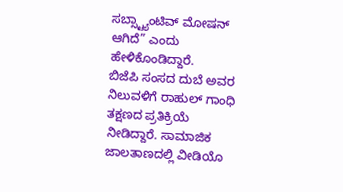ಸಬ್ಸ್ಟ್ಯಾಂಟಿವ್ ಮೋಷನ್ ಆಗಿದೆ” ಎಂದು ಹೇಳಿಕೊಂಡಿದ್ದಾರೆ.
ಬಿಜೆಪಿ ಸಂಸದ ದುಬೆ ಅವರ ನಿಲುವಳಿಗೆ ರಾಹುಲ್ ಗಾಂಧಿ ತಕ್ಷಣದ ಪ್ರತಿಕ್ರಿಯೆ ನೀಡಿದ್ದಾರೆ. ಸಾಮಾಜಿಕ ಜಾಲತಾಣದಲ್ಲಿ ವೀಡಿಯೊ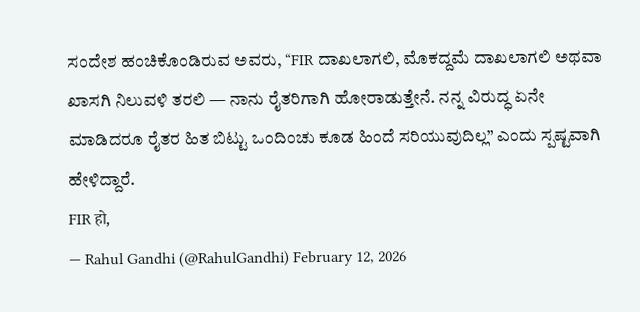ಸಂದೇಶ ಹಂಚಿಕೊಂಡಿರುವ ಅವರು, “FIR ದಾಖಲಾಗಲಿ, ಮೊಕದ್ದಮೆ ದಾಖಲಾಗಲಿ ಅಥವಾ ಖಾಸಗಿ ನಿಲುವಳಿ ತರಲಿ — ನಾನು ರೈತರಿಗಾಗಿ ಹೋರಾಡುತ್ತೇನೆ. ನನ್ನ ವಿರುದ್ಧ ಏನೇ ಮಾಡಿದರೂ ರೈತರ ಹಿತ ಬಿಟ್ಟು ಒಂದಿಂಚು ಕೂಡ ಹಿಂದೆ ಸರಿಯುವುದಿಲ್ಲ” ಎಂದು ಸ್ಪಷ್ಟವಾಗಿ ಹೇಳಿದ್ದಾರೆ.
FIR हो,
— Rahul Gandhi (@RahulGandhi) February 12, 2026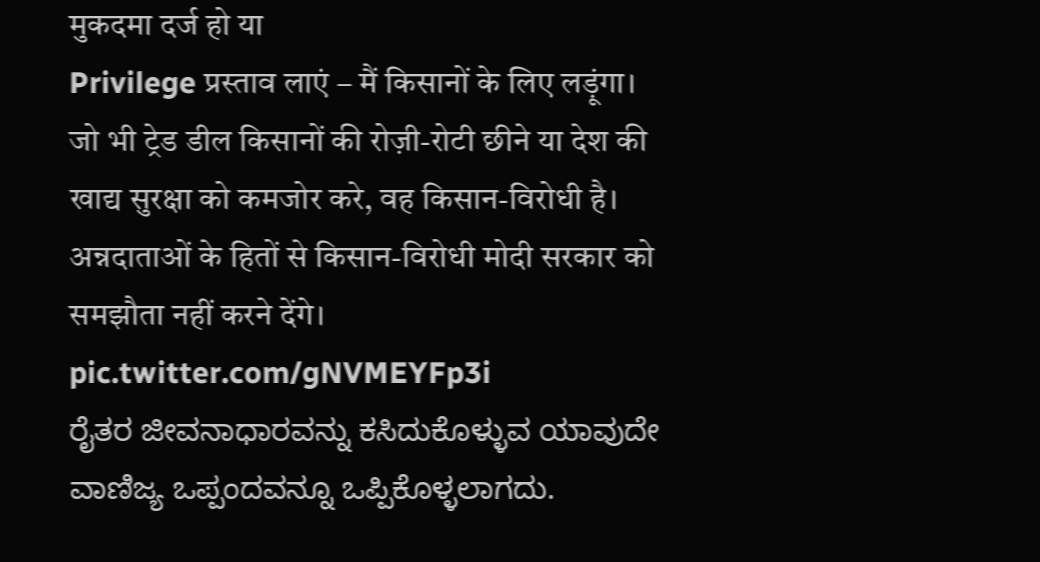मुकदमा दर्ज हो या
Privilege प्रस्ताव लाएं – मैं किसानों के लिए लड़ूंगा।
जो भी ट्रेड डील किसानों की रोज़ी-रोटी छीने या देश की खाद्य सुरक्षा को कमजोर करे, वह किसान-विरोधी है।
अन्नदाताओं के हितों से किसान-विरोधी मोदी सरकार को समझौता नहीं करने देंगे। pic.twitter.com/gNVMEYFp3i
ರೈತರ ಜೀವನಾಧಾರವನ್ನು ಕಸಿದುಕೊಳ್ಳುವ ಯಾವುದೇ ವಾಣಿಜ್ಯ ಒಪ್ಪಂದವನ್ನೂ ಒಪ್ಪಿಕೊಳ್ಳಲಾಗದು.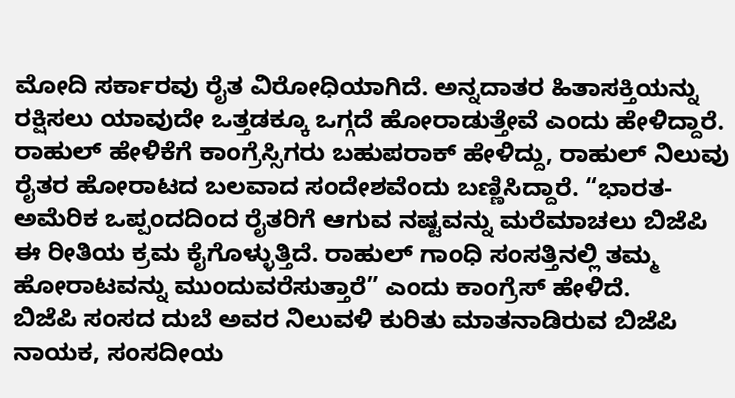ಮೋದಿ ಸರ್ಕಾರವು ರೈತ ವಿರೋಧಿಯಾಗಿದೆ. ಅನ್ನದಾತರ ಹಿತಾಸಕ್ತಿಯನ್ನು ರಕ್ಷಿಸಲು ಯಾವುದೇ ಒತ್ತಡಕ್ಕೂ ಒಗ್ಗದೆ ಹೋರಾಡುತ್ತೇವೆ ಎಂದು ಹೇಳಿದ್ದಾರೆ.
ರಾಹುಲ್ ಹೇಳಿಕೆಗೆ ಕಾಂಗ್ರೆಸ್ಸಿಗರು ಬಹುಪರಾಕ್ ಹೇಳಿದ್ದು, ರಾಹುಲ್ ನಿಲುವು ರೈತರ ಹೋರಾಟದ ಬಲವಾದ ಸಂದೇಶವೆಂದು ಬಣ್ಣಿಸಿದ್ದಾರೆ. “ಭಾರತ-ಅಮೆರಿಕ ಒಪ್ಪಂದದಿಂದ ರೈತರಿಗೆ ಆಗುವ ನಷ್ಟವನ್ನು ಮರೆಮಾಚಲು ಬಿಜೆಪಿ ಈ ರೀತಿಯ ಕ್ರಮ ಕೈಗೊಳ್ಳುತ್ತಿದೆ. ರಾಹುಲ್ ಗಾಂಧಿ ಸಂಸತ್ತಿನಲ್ಲಿ ತಮ್ಮ ಹೋರಾಟವನ್ನು ಮುಂದುವರೆಸುತ್ತಾರೆ” ಎಂದು ಕಾಂಗ್ರೆಸ್ ಹೇಳಿದೆ.
ಬಿಜೆಪಿ ಸಂಸದ ದುಬೆ ಅವರ ನಿಲುವಳಿ ಕುರಿತು ಮಾತನಾಡಿರುವ ಬಿಜೆಪಿ ನಾಯಕ, ಸಂಸದೀಯ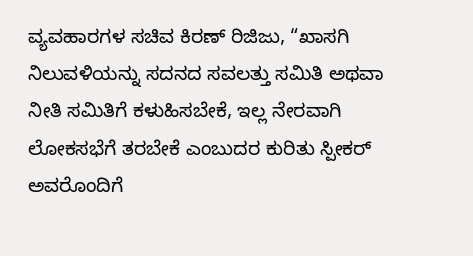ವ್ಯವಹಾರಗಳ ಸಚಿವ ಕಿರಣ್ ರಿಜಿಜು, “ಖಾಸಗಿ ನಿಲುವಳಿಯನ್ನು ಸದನದ ಸವಲತ್ತು ಸಮಿತಿ ಅಥವಾ ನೀತಿ ಸಮಿತಿಗೆ ಕಳುಹಿಸಬೇಕೆ, ಇಲ್ಲ ನೇರವಾಗಿ ಲೋಕಸಭೆಗೆ ತರಬೇಕೆ ಎಂಬುದರ ಕುರಿತು ಸ್ಪೀಕರ್ ಅವರೊಂದಿಗೆ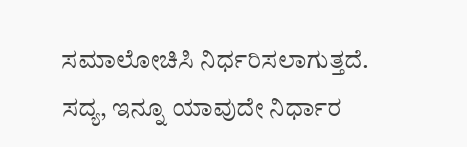ಸಮಾಲೋಚಿಸಿ ನಿರ್ಧರಿಸಲಾಗುತ್ತದೆ. ಸದ್ಯ, ಇನ್ನೂ ಯಾವುದೇ ನಿರ್ಧಾರ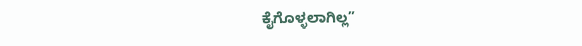ಕೈಗೊಳ್ಳಲಾಗಿಲ್ಲ”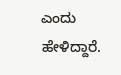ಎಂದು ಹೇಳಿದ್ದಾರೆ.